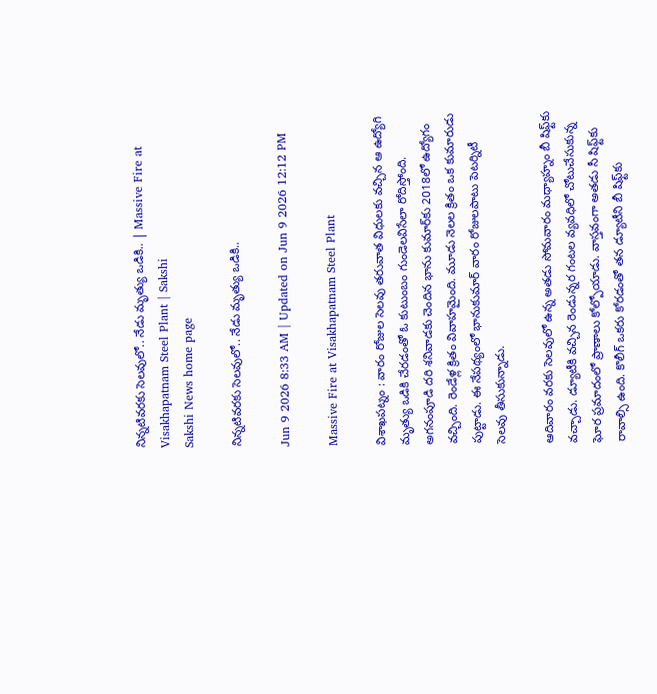నిన్నటివరకు సెలవులో.. నేడు మృత్యు ఒడికి.. | Massive Fire at Visakhapatnam Steel Plant | Sakshi
Sakshi News home page

నిన్నటివరకు సెలవులో.. నేడు మృత్యు ఒడికి..

Jun 9 2026 8:33 AM | Updated on Jun 9 2026 12:12 PM

Massive Fire at Visakhapatnam Steel Plant

విశాఖపట్నం : వారం రోజుల సెలవు తరువాత విధులకు వచ్చిన ఆ ఉద్యోగి మృత్యు ఒడికి చేరడంతో ఓ కుటుంబం గుండెలవిసేలా రోదిస్తోంది. అగనంపూడి దరి శనివాడకు చెందిన భాను కుమార్‌కు 2018లో ఉద్యోగం వచ్చింది. రెండేళ్ల క్రితం వివాహమైంది. మూడు నెలల క్రితం ఒక కుమారుడు పుట్టాడు. ఈ నేపథ్యంలో భానుకుమార్‌ వారం రోజులపాటు పెటర్నిటీ సెలవు తీసుకున్నాడు.

ఆదివారం వరకు సెలవులో ఉన్న అతడు సోమవారం మధ్యాహ్నం బీ షిఫ్ట్‌కు వచ్చాడు. డ్యూటీకి వచ్చిన రెండున్నర గంటల వ్యవధిలో చోటుచేసుకున్న ఘోర ప్రమాదంలో ప్రాణాలు కోల్పోయాడు. వాస్తవంగా అతడు సీ షిఫ్ట్‌కు రావాల్సి ఉంది. కొలీగ్‌ ఒకరు కోరడంతో తన డ్యూటీని బీ షిఫ్ట్‌కు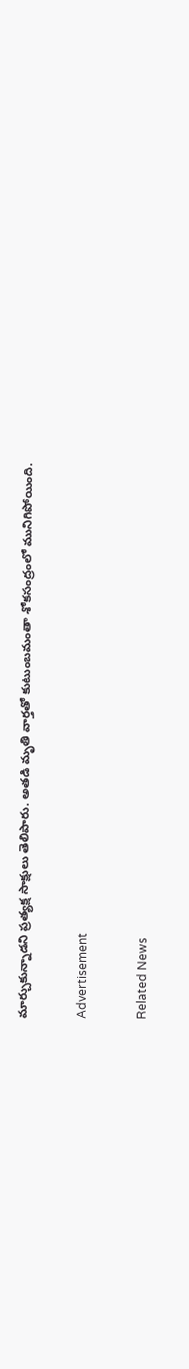మార్చుకున్నాడని ప్రత్యక్ష సాక్షులు తెలిపారు. అతడి మృతి వార్తతో కుటుంబమంతా శోకసంద్రంలో మునిగిపోయింది.

Advertisement

Related News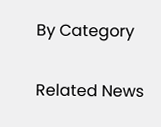By Category

Related News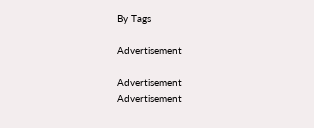By Tags

Advertisement

Advertisement
Advertisement